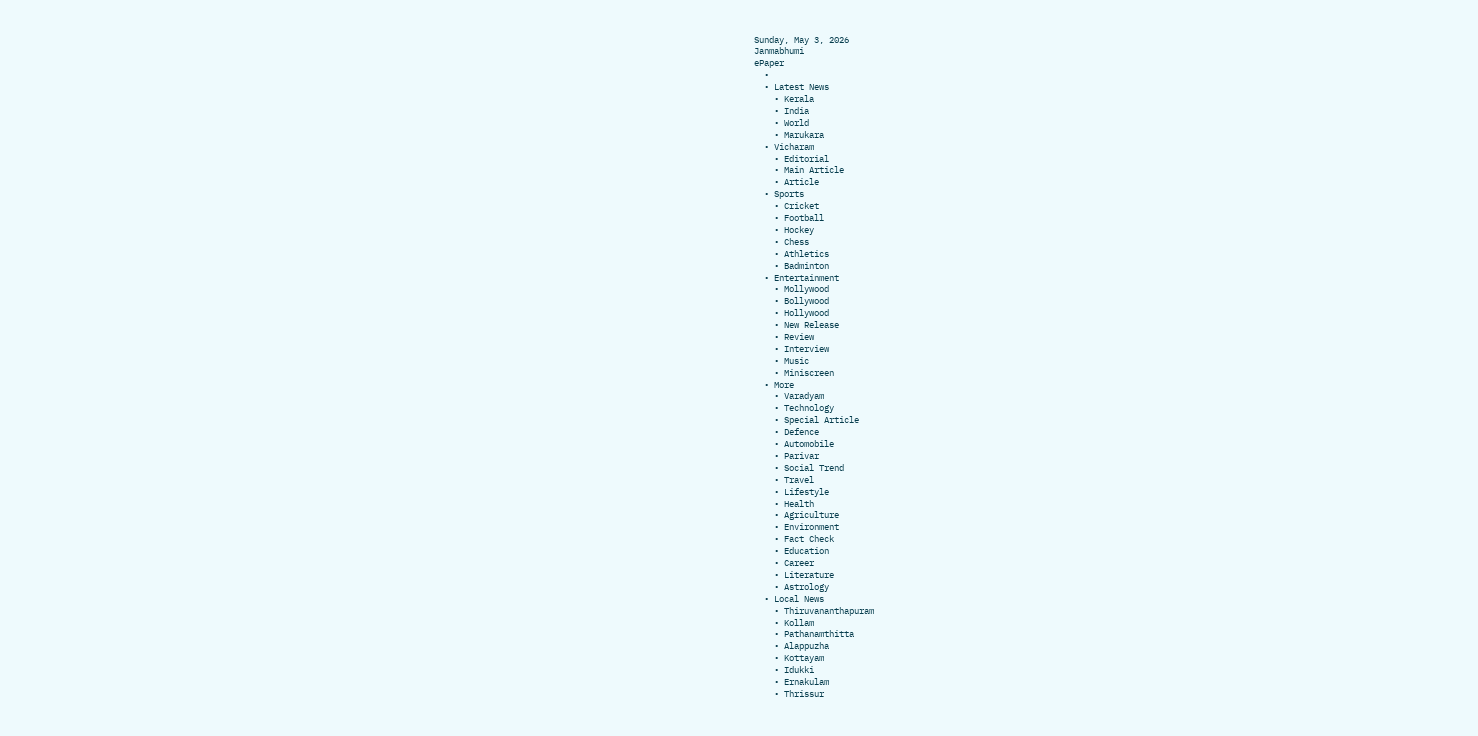Sunday, May 3, 2026
Janmabhumi
ePaper
  •
  • Latest News
    • Kerala
    • India
    • World
    • Marukara
  • Vicharam
    • Editorial
    • Main Article
    • Article
  • Sports
    • Cricket
    • Football
    • Hockey
    • Chess
    • Athletics
    • Badminton
  • Entertainment
    • Mollywood
    • Bollywood
    • Hollywood
    • New Release
    • Review
    • Interview
    • Music
    • Miniscreen
  • More
    • Varadyam
    • Technology
    • Special Article
    • Defence
    • Automobile
    • Parivar
    • Social Trend
    • Travel
    • Lifestyle
    • Health
    • Agriculture
    • Environment
    • Fact Check
    • Education
    • Career
    • Literature
    • Astrology
  • Local News
    • Thiruvananthapuram
    • Kollam
    • Pathanamthitta
    • Alappuzha
    • Kottayam
    • Idukki
    • Ernakulam
    • Thrissur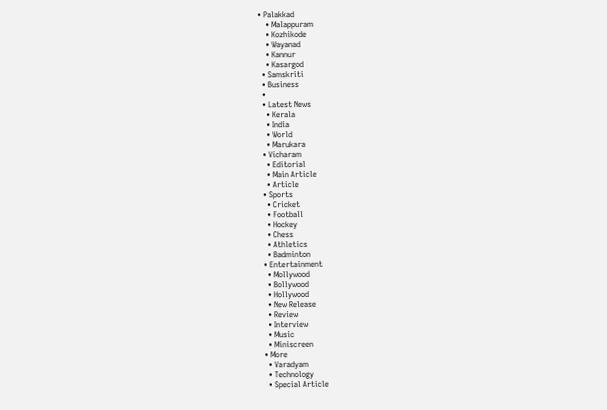• Palakkad
    • Malappuram
    • Kozhikode
    • Wayanad
    • Kannur
    • Kasargod
  • Samskriti
  • Business
  •
  • Latest News
    • Kerala
    • India
    • World
    • Marukara
  • Vicharam
    • Editorial
    • Main Article
    • Article
  • Sports
    • Cricket
    • Football
    • Hockey
    • Chess
    • Athletics
    • Badminton
  • Entertainment
    • Mollywood
    • Bollywood
    • Hollywood
    • New Release
    • Review
    • Interview
    • Music
    • Miniscreen
  • More
    • Varadyam
    • Technology
    • Special Article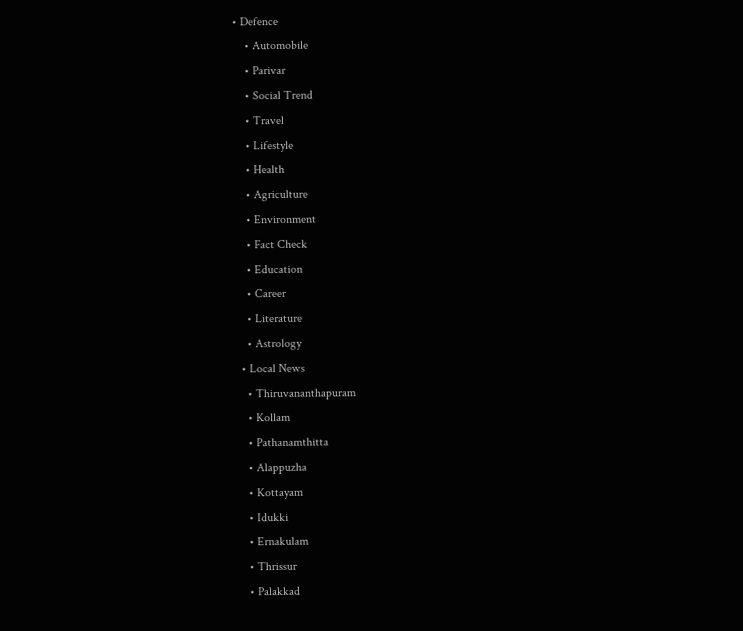• Defence
    • Automobile
    • Parivar
    • Social Trend
    • Travel
    • Lifestyle
    • Health
    • Agriculture
    • Environment
    • Fact Check
    • Education
    • Career
    • Literature
    • Astrology
  • Local News
    • Thiruvananthapuram
    • Kollam
    • Pathanamthitta
    • Alappuzha
    • Kottayam
    • Idukki
    • Ernakulam
    • Thrissur
    • Palakkad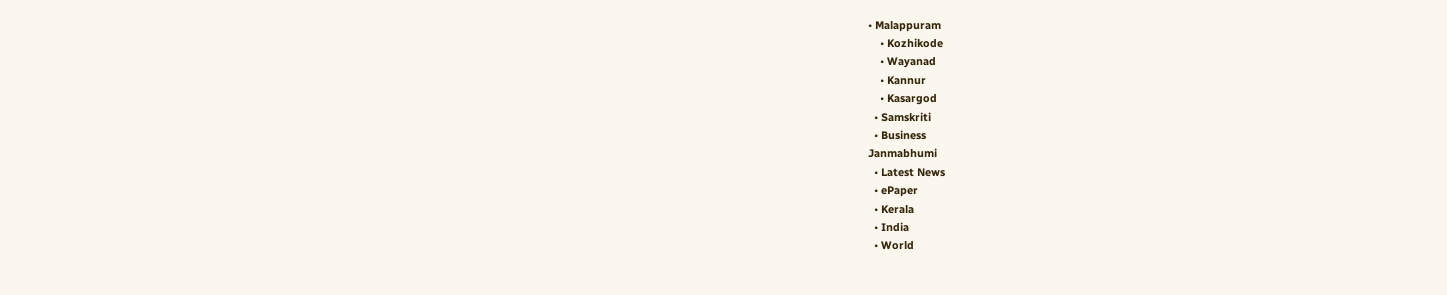• Malappuram
    • Kozhikode
    • Wayanad
    • Kannur
    • Kasargod
  • Samskriti
  • Business
Janmabhumi
  • Latest News
  • ePaper
  • Kerala
  • India
  • World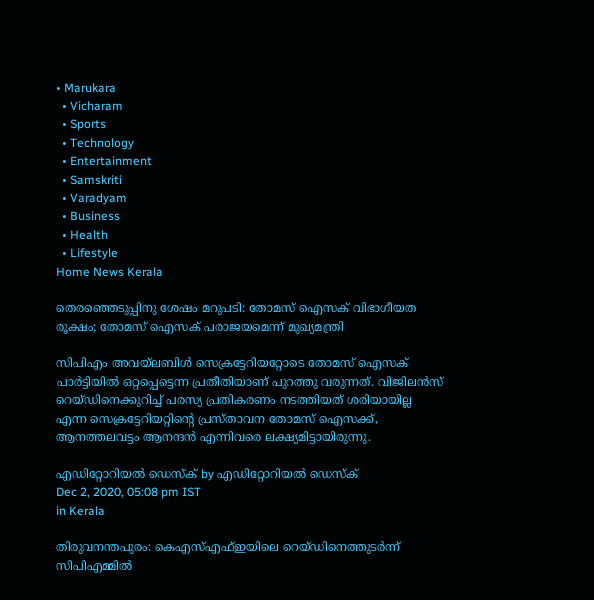• Marukara
  • Vicharam
  • Sports
  • Technology
  • Entertainment
  • Samskriti
  • Varadyam
  • Business
  • Health
  • Lifestyle
Home News Kerala

തെരഞ്ഞെടുപ്പിനു ശേഷം മറുപടി: തോമസ് ഐസക് വിഭാഗീയത രൂക്ഷം; തോമസ് ഐസക് പരാജയമെന്ന് മുഖ്യമന്ത്രി

സിപിഎം അവയ്‌ലബിള്‍ സെക്രട്ടേറിയറ്റോടെ തോമസ് ഐസക് പാര്‍ട്ടിയില്‍ ഒറ്റപ്പെട്ടെന്ന പ്രതീതിയാണ് പുറത്തു വരുന്നത്. വിജിലന്‍സ് റെയ്ഡിനെക്കുറിച്ച് പരസ്യ പ്രതികരണം നടത്തിയത് ശരിയായില്ല എന്ന സെക്രട്ടേറിയറ്റിന്റെ പ്രസ്താവന തോമസ് ഐസക്ക്, ആനത്തലവട്ടം ആനന്ദന്‍ എന്നിവരെ ലക്ഷ്യമിട്ടായിരുന്നു.

എഡിറ്റോറിയൽ ഡെസ്ക് by എഡിറ്റോറിയൽ ഡെസ്ക്
Dec 2, 2020, 05:08 pm IST
in Kerala

തിരുവനന്തപുരം: കെഎസ്എഫ്ഇയിലെ റെയ്ഡിനെത്തുടര്‍ന്ന് സിപിഎമ്മില്‍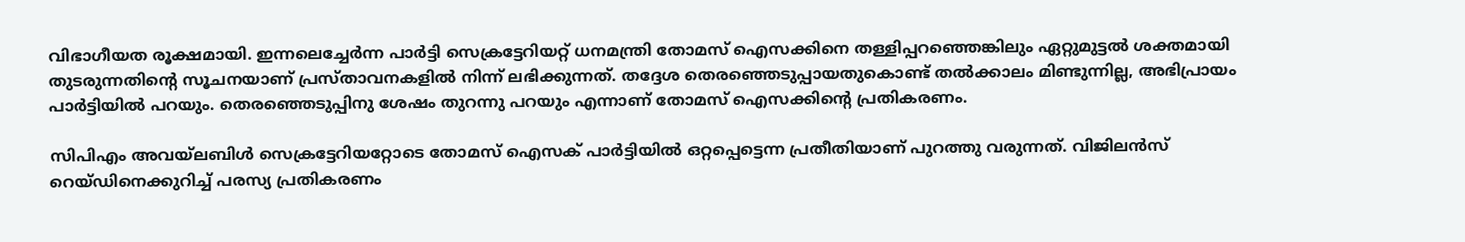വിഭാഗീയത രൂക്ഷമായി. ഇന്നലെച്ചേര്‍ന്ന പാര്‍ട്ടി സെക്രട്ടേറിയറ്റ് ധനമന്ത്രി തോമസ് ഐസക്കിനെ തള്ളിപ്പറഞ്ഞെങ്കിലും ഏറ്റുമുട്ടല്‍ ശക്തമായി തുടരുന്നതിന്റെ സൂചനയാണ് പ്രസ്താവനകളില്‍ നിന്ന് ലഭിക്കുന്നത്. തദ്ദേശ തെരഞ്ഞെടുപ്പായതുകൊണ്ട് തല്‍ക്കാലം മിണ്ടുന്നില്ല, അഭിപ്രായം പാര്‍ട്ടിയില്‍ പറയും. തെരഞ്ഞെടുപ്പിനു ശേഷം തുറന്നു പറയും എന്നാണ് തോമസ് ഐസക്കിന്റെ പ്രതികരണം.

സിപിഎം അവയ്‌ലബിള്‍ സെക്രട്ടേറിയറ്റോടെ തോമസ് ഐസക് പാര്‍ട്ടിയില്‍ ഒറ്റപ്പെട്ടെന്ന പ്രതീതിയാണ് പുറത്തു വരുന്നത്. വിജിലന്‍സ് റെയ്ഡിനെക്കുറിച്ച് പരസ്യ പ്രതികരണം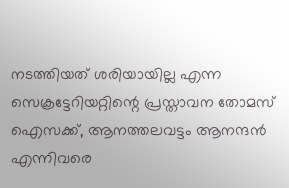നടത്തിയത് ശരിയായില്ല എന്ന സെക്രട്ടേറിയറ്റിന്റെ പ്രസ്താവന തോമസ് ഐസക്ക്, ആനത്തലവട്ടം ആനന്ദന്‍ എന്നിവരെ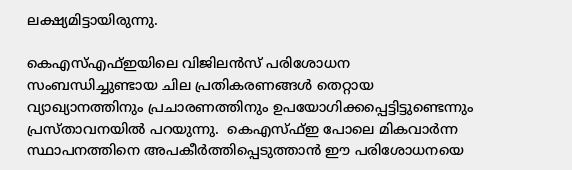ലക്ഷ്യമിട്ടായിരുന്നു.

കെഎസ്എഫ്ഇയിലെ വിജിലന്‍സ് പരിശോധന സംബന്ധിച്ചുണ്ടായ ചില പ്രതികരണങ്ങള്‍ തെറ്റായ വ്യാഖ്യാനത്തിനും പ്രചാരണത്തിനും ഉപയോഗിക്കപ്പെട്ടിട്ടുണ്ടെന്നും പ്രസ്താവനയില്‍ പറയുന്നു.  കെഎസ്ഫ്ഇ പോലെ മികവാര്‍ന്ന സ്ഥാപനത്തിനെ അപകീര്‍ത്തിപ്പെടുത്താന്‍ ഈ പരിശോധനയെ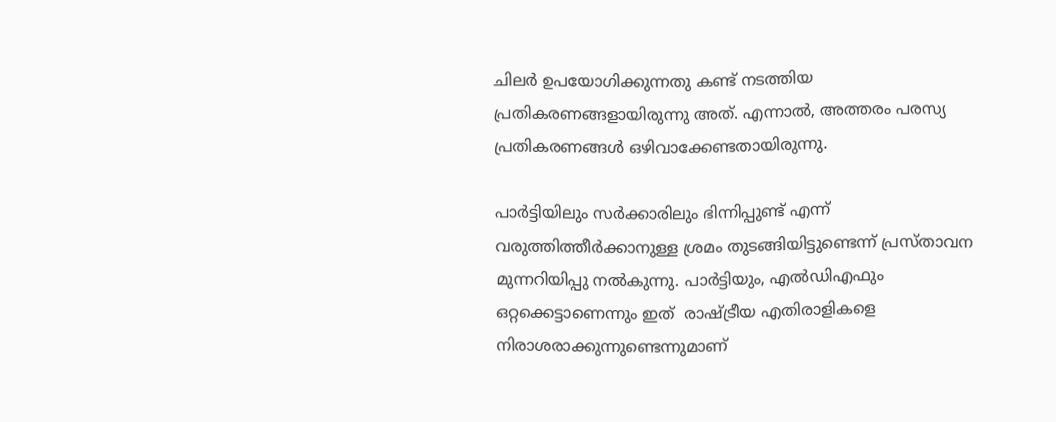ചിലര്‍ ഉപയോഗിക്കുന്നതു കണ്ട് നടത്തിയ പ്രതികരണങ്ങളായിരുന്നു അത്. എന്നാല്‍, അത്തരം പരസ്യ പ്രതികരണങ്ങള്‍ ഒഴിവാക്കേണ്ടതായിരുന്നു.

പാര്‍ട്ടിയിലും സര്‍ക്കാരിലും ഭിന്നിപ്പുണ്ട് എന്ന് വരുത്തിത്തീര്‍ക്കാനുള്ള ശ്രമം തുടങ്ങിയിട്ടുണ്ടെന്ന് പ്രസ്താവന മുന്നറിയിപ്പു നല്‍കുന്നു. പാര്‍ട്ടിയും, എല്‍ഡിഎഫും ഒറ്റക്കെട്ടാണെന്നും ഇത്  രാഷ്‌ട്രീയ എതിരാളികളെ നിരാശരാക്കുന്നുണ്ടെന്നുമാണ്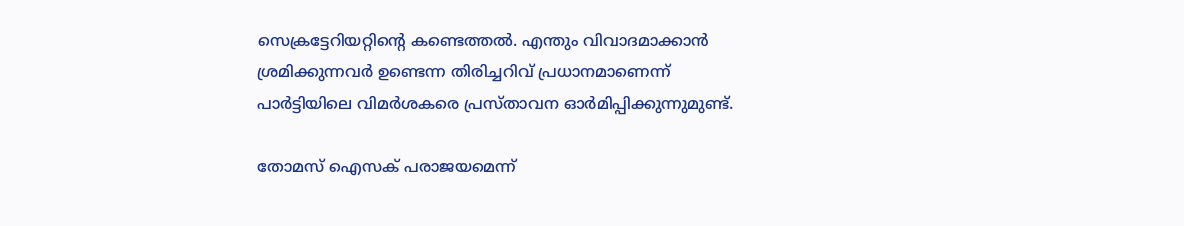സെക്രട്ടേറിയറ്റിന്റെ കണ്ടെത്തല്‍. എന്തും വിവാദമാക്കാന്‍ ശ്രമിക്കുന്നവര്‍ ഉണ്ടെന്ന തിരിച്ചറിവ് പ്രധാനമാണെന്ന് പാര്‍ട്ടിയിലെ വിമര്‍ശകരെ പ്രസ്താവന ഓര്‍മിപ്പിക്കുന്നുമുണ്ട്.

തോമസ് ഐസക് പരാജയമെന്ന്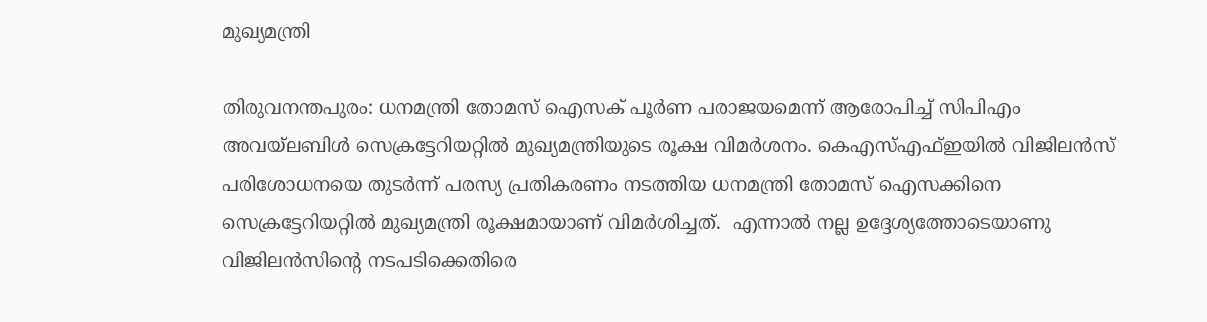മുഖ്യമന്ത്രി

തിരുവനന്തപുരം: ധനമന്ത്രി തോമസ് ഐസക് പൂര്‍ണ പരാജയമെന്ന് ആരോപിച്ച് സിപിഎം അവയ്‌ലബിള്‍ സെക്രട്ടേറിയറ്റില്‍ മുഖ്യമന്ത്രിയുടെ രൂക്ഷ വിമര്‍ശനം. കെഎസ്എഫ്ഇയില്‍ വിജിലന്‍സ് പരിശോധനയെ തുടര്‍ന്ന് പരസ്യ പ്രതികരണം നടത്തിയ ധനമന്ത്രി തോമസ് ഐസക്കിനെ സെക്രട്ടേറിയറ്റില്‍ മുഖ്യമന്ത്രി രൂക്ഷമായാണ് വിമര്‍ശിച്ചത്.  എന്നാല്‍ നല്ല ഉദ്ദേശ്യത്തോടെയാണു വിജിലന്‍സിന്റെ നടപടിക്കെതിരെ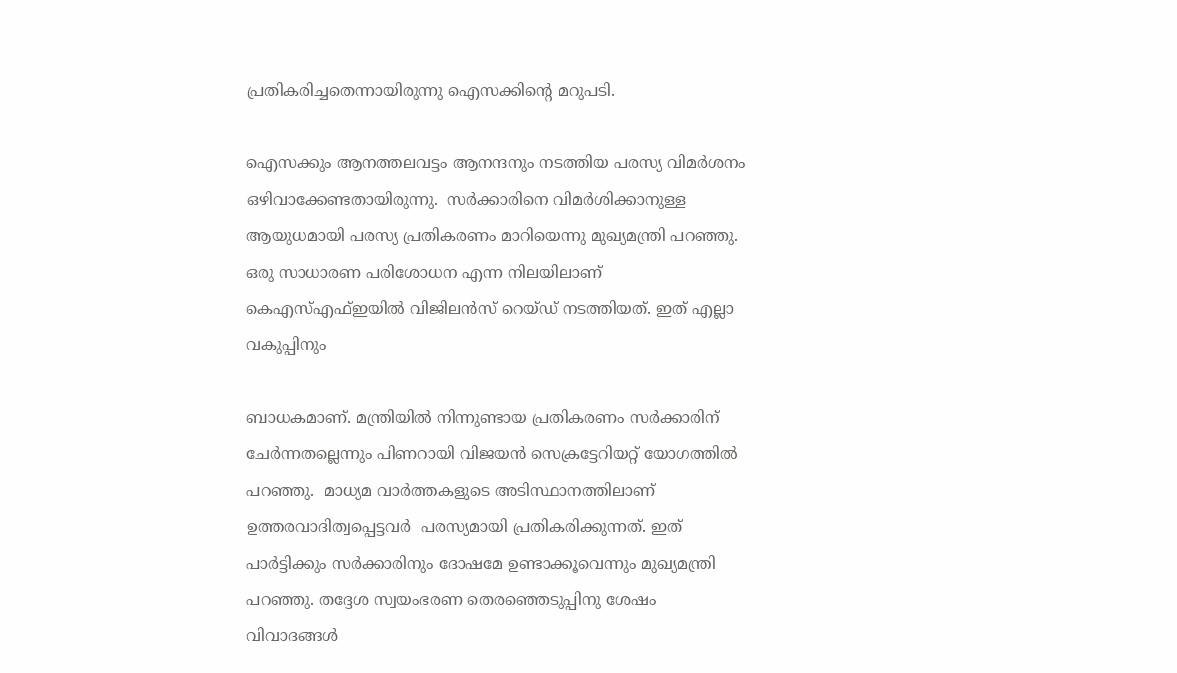പ്രതികരിച്ചതെന്നായിരുന്നു ഐസക്കിന്റെ മറുപടി.

ഐസക്കും ആനത്തലവട്ടം ആനന്ദനും നടത്തിയ പരസ്യ വിമര്‍ശനം ഒഴിവാക്കേണ്ടതായിരുന്നു.  സര്‍ക്കാരിനെ വിമര്‍ശിക്കാനുള്ള ആയുധമായി പരസ്യ പ്രതികരണം മാറിയെന്നു മുഖ്യമന്ത്രി പറഞ്ഞു. ഒരു സാധാരണ പരിശോധന എന്ന നിലയിലാണ്  കെഎസ്എഫ്ഇയില്‍ വിജിലന്‍സ് റെയ്ഡ് നടത്തിയത്. ഇത് എല്ലാ വകുപ്പിനും

ബാധകമാണ്. മന്ത്രിയില്‍ നിന്നുണ്ടായ പ്രതികരണം സര്‍ക്കാരിന്  ചേര്‍ന്നതല്ലെന്നും പിണറായി വിജയന്‍ സെക്രട്ടേറിയറ്റ് യോഗത്തില്‍ പറഞ്ഞു.  മാധ്യമ വാര്‍ത്തകളുടെ അടിസ്ഥാനത്തിലാണ് ഉത്തരവാദിത്വപ്പെട്ടവര്‍  പരസ്യമായി പ്രതികരിക്കുന്നത്. ഇത്  പാര്‍ട്ടിക്കും സര്‍ക്കാരിനും ദോഷമേ ഉണ്ടാക്കൂവെന്നും മുഖ്യമന്ത്രി പറഞ്ഞു. തദ്ദേശ സ്വയംഭരണ തെരഞ്ഞെടുപ്പിനു ശേഷം വിവാദങ്ങള്‍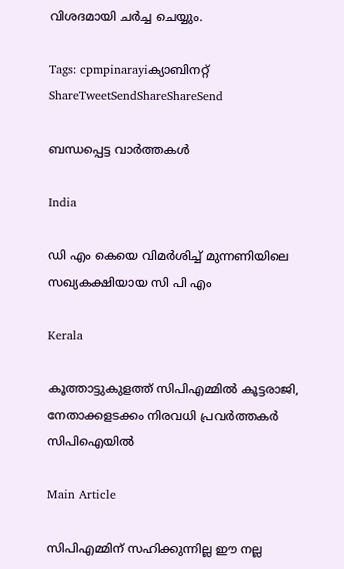വിശദമായി ചര്‍ച്ച ചെയ്യും.

Tags: cpmpinarayiക്യാബിനറ്റ്
ShareTweetSendShareShareSend

ബന്ധപ്പെട്ട വാര്‍ത്തകള്‍

India

ഡി എം കെയെ വിമര്‍ശിച്ച് മുന്നണിയിലെ സഖ്യകക്ഷിയായ സി പി എം

Kerala

കൂത്താട്ടുകുളത്ത് സിപിഎമ്മില്‍ കൂട്ടരാജി, നേതാക്കളടക്കം നിരവധി പ്രവര്‍ത്തകര്‍ സിപിഐയില്‍

Main Article

സിപിഎമ്മിന് സഹിക്കുന്നില്ല ഈ നല്ല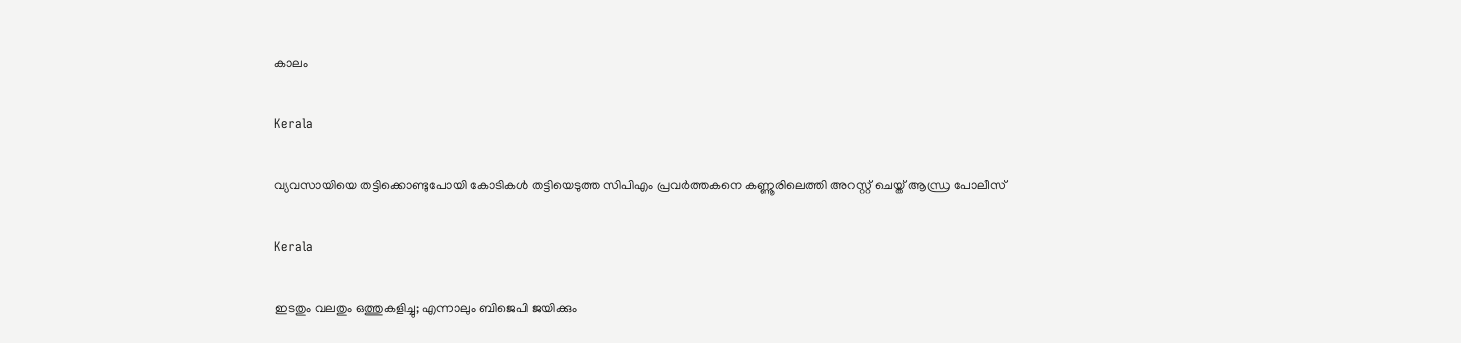കാലം

Kerala

വ്യവസായിയെ തട്ടിക്കൊണ്ടുപോയി കോടികൾ തട്ടിയെടുത്ത സിപിഎം പ്രവർത്തകനെ കണ്ണൂരിലെത്തി അറസ്റ്റ് ചെയ്ത് ആന്ധ്ര പോലീസ്

Kerala

ഇടതും വലതും ഒത്തുകളിച്ചു; എന്നാലും ബിജെപി ജയിക്കും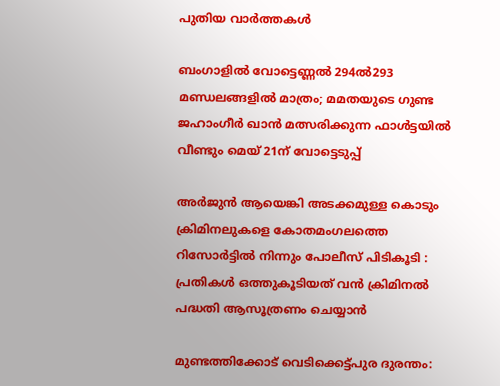പുതിയ വാര്‍ത്തകള്‍

ബംഗാളില്‍ വോട്ടെണ്ണല്‍ 294ല്‍293 മണ്ഡലങ്ങളില്‍ മാത്രം; മമതയുടെ ഗുണ്ട ജഹാംഗീര്‍ ഖാന്‍ മത്സരിക്കുന്ന ഫാള്‍ട്ടയില്‍ വീണ്ടും മെയ് 21ന് വോട്ടെടുപ്പ്

അർജുൻ ആയെങ്കി അടക്കമുള്ള കൊടും ക്രിമിനലുകളെ കോതമംഗലത്തെ റിസോർട്ടിൽ നിന്നും പോലീസ് പിടികൂടി : പ്രതികൾ ഒത്തുകൂടിയത് വൻ ക്രിമിനൽ പദ്ധതി ആസൂത്രണം ചെയ്യാൻ

മുണ്ടത്തിക്കോട് വെടിക്കെട്ട്പുര ദുരന്തം: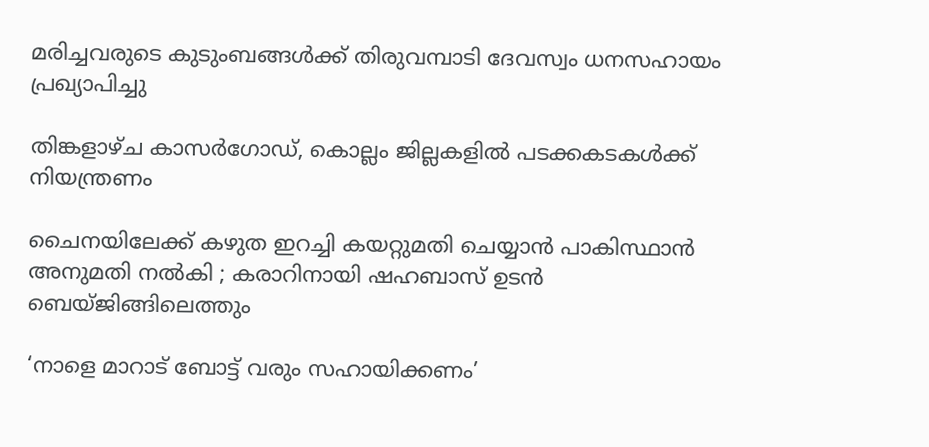മരിച്ചവരുടെ കുടുംബങ്ങള്‍ക്ക് തിരുവമ്പാടി ദേവസ്വം ധനസഹായം പ്രഖ്യാപിച്ചു

തിങ്കളാഴ്ച കാസര്‍ഗോഡ്, കൊല്ലം ജില്ലകളില്‍ പടക്കകടകള്‍ക്ക് നിയന്ത്രണം

ചൈനയിലേക്ക് കഴുത ഇറച്ചി കയറ്റുമതി ചെയ്യാൻ പാകിസ്ഥാൻ അനുമതി നൽകി ; കരാറിനായി ഷഹബാസ് ഉടൻ ബെയ്ജിങ്ങിലെത്തും

‘നാളെ മാറാട് ബോട്ട് വരും സഹായിക്കണം’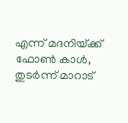എന്ന് മദനിയ്‌ക്ക് ഫോണ്‍ കാള്‍, തുടര്‍ന്ന് മാറാട്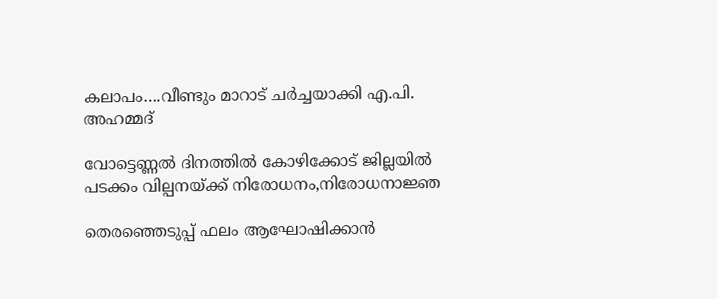കലാപം….വീണ്ടും മാറാട് ചര്‍ച്ചയാക്കി എ.പി. അഹമ്മദ്

വോട്ടെണ്ണല്‍ ദിനത്തില്‍ കോഴിക്കോട് ജില്ലയില്‍ പടക്കം വില്പനയ്‌ക്ക് നിരോധനം,നിരോധനാജ്ഞ

തെരഞ്ഞെടുപ്പ് ഫലം ആഘോഷിക്കാന്‍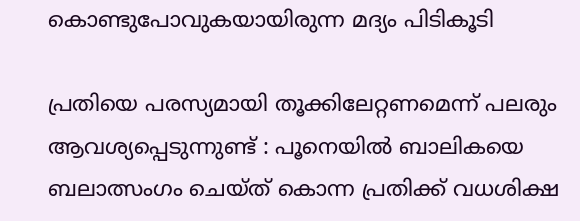കൊണ്ടുപോവുകയായിരുന്ന മദ്യം പിടികൂടി

പ്രതിയെ പരസ്യമായി തൂക്കിലേറ്റണമെന്ന് പലരും ആവശ്യപ്പെടുന്നുണ്ട് : പൂനെയിൽ ബാലികയെ ബലാത്സംഗം ചെയ്ത് കൊന്ന പ്രതിക്ക് വധശിക്ഷ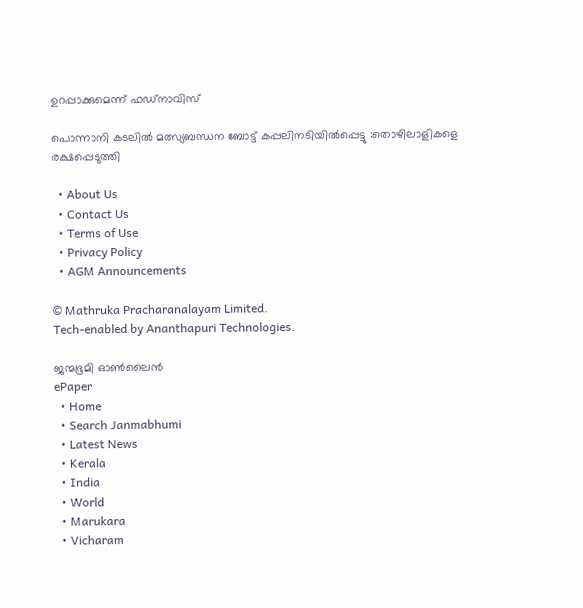ഉറപ്പാക്കുമെന്ന് ഫഡ്‌നാവിസ്

പൊന്നാനി കടലില്‍ മത്സ്യബന്ധന ബോട്ട് കപ്പലിനടിയില്‍പ്പെട്ടു :തൊഴിലാളികളെ രക്ഷപ്പെടുത്തി

  • About Us
  • Contact Us
  • Terms of Use
  • Privacy Policy
  • AGM Announcements

© Mathruka Pracharanalayam Limited.
Tech-enabled by Ananthapuri Technologies.

ജന്മഭൂമി ഓണ്‍ലൈന്‍
ePaper
  • Home
  • Search Janmabhumi
  • Latest News
  • Kerala
  • India
  • World
  • Marukara
  • Vicharam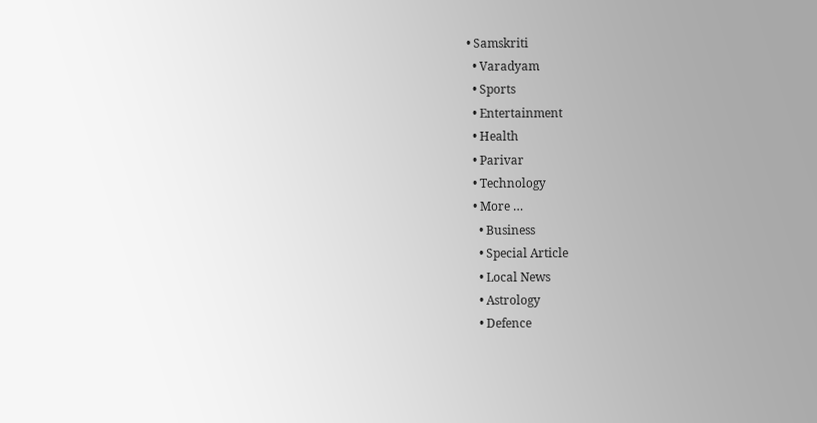• Samskriti
  • Varadyam
  • Sports
  • Entertainment
  • Health
  • Parivar
  • Technology
  • More …
    • Business
    • Special Article
    • Local News
    • Astrology
    • Defence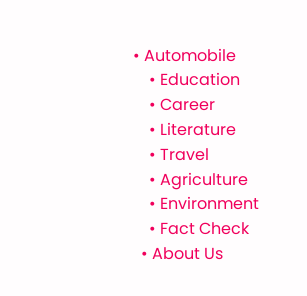• Automobile
    • Education
    • Career
    • Literature
    • Travel
    • Agriculture
    • Environment
    • Fact Check
  • About Us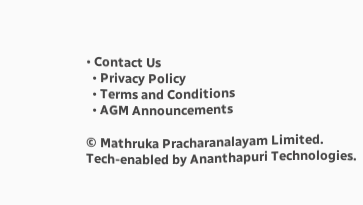• Contact Us
  • Privacy Policy
  • Terms and Conditions
  • AGM Announcements

© Mathruka Pracharanalayam Limited.
Tech-enabled by Ananthapuri Technologies.